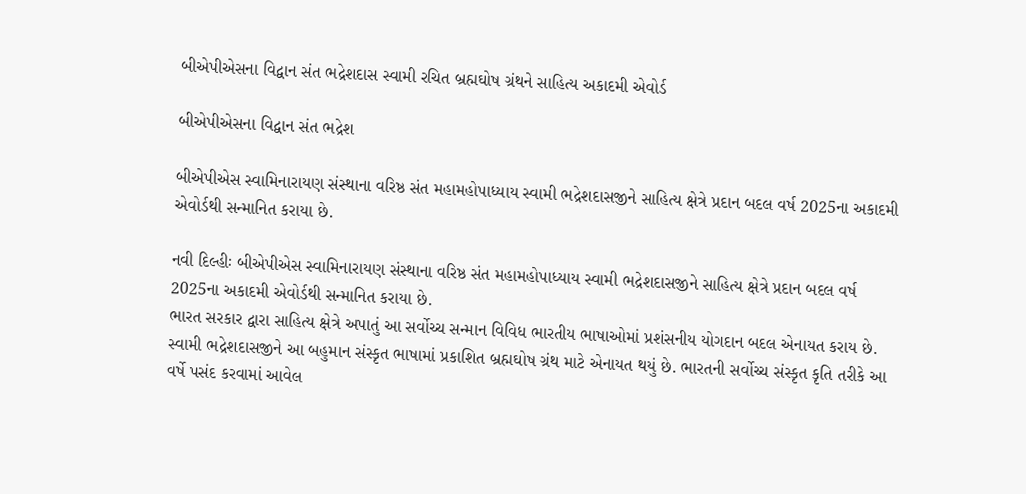બીએપીએસના વિદ્વાન સંત ભદ્રેશદાસ સ્વામી રચિત બ્રહ્મઘોષ ગ્રંથને સાહિત્ય અકાદમી એવોર્ડ

બીએપીએસના વિદ્વાન સંત ભદ્રેશ

બીએપીએસ સ્વામિનારાયણ સંસ્થાના વરિષ્ઠ સંત મહામહોપાધ્યાય સ્વામી ભદ્રેશદાસજીને સાહિત્ય ક્ષેત્રે પ્રદાન બદલ વર્ષ 2025ના અકાદમી એવોર્ડથી સન્માનિત કરાયા છે.

નવી દિલ્હીઃ બીએપીએસ સ્વામિનારાયણ સંસ્થાના વરિષ્ઠ સંત મહામહોપાધ્યાય સ્વામી ભદ્રેશદાસજીને સાહિત્ય ક્ષેત્રે પ્રદાન બદલ વર્ષ 2025ના અકાદમી એવોર્ડથી સન્માનિત કરાયા છે.
ભારત સરકાર દ્વારા સાહિત્ય ક્ષેત્રે અપાતું આ સર્વોચ્ચ સન્માન વિવિધ ભારતીય ભાષાઓમાં પ્રશંસનીય યોગદાન બદલ એનાયત કરાય છે. સ્વામી ભદ્રેશદાસજીને આ બહુમાન સંસ્કૃત ભાષામાં પ્રકાશિત બ્રહ્મઘોષ ગ્રંથ માટે એનાયત થયું છે. ભારતની સર્વોચ્ચ સંસ્કૃત કૃતિ તરીકે આ વર્ષે પસંદ કરવામાં આવેલ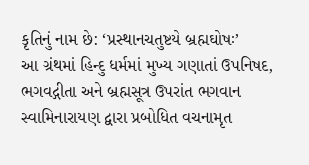કૃતિનું નામ છે: ‘પ્રસ્થાનચતુષ્ટયે બ્રહ્મઘોષઃ’
આ ગ્રંથમાં હિન્દુ ધર્મમાં મુખ્ય ગણાતાં ઉપનિષદ, ભગવદ્ગીતા અને બ્રહ્મસૂત્ર ઉપરાંત ભગવાન સ્વામિનારાયણ દ્વારા પ્રબોધિત વચનામૃત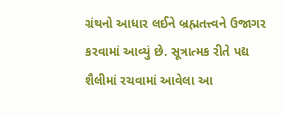ગ્રંથનો આધાર લઈને બ્રહ્મતત્ત્વને ઉજાગર કરવામાં આવ્યું છે. સૂત્રાત્મક રીતે પદ્ય શૈલીમાં રચવામાં આવેલા આ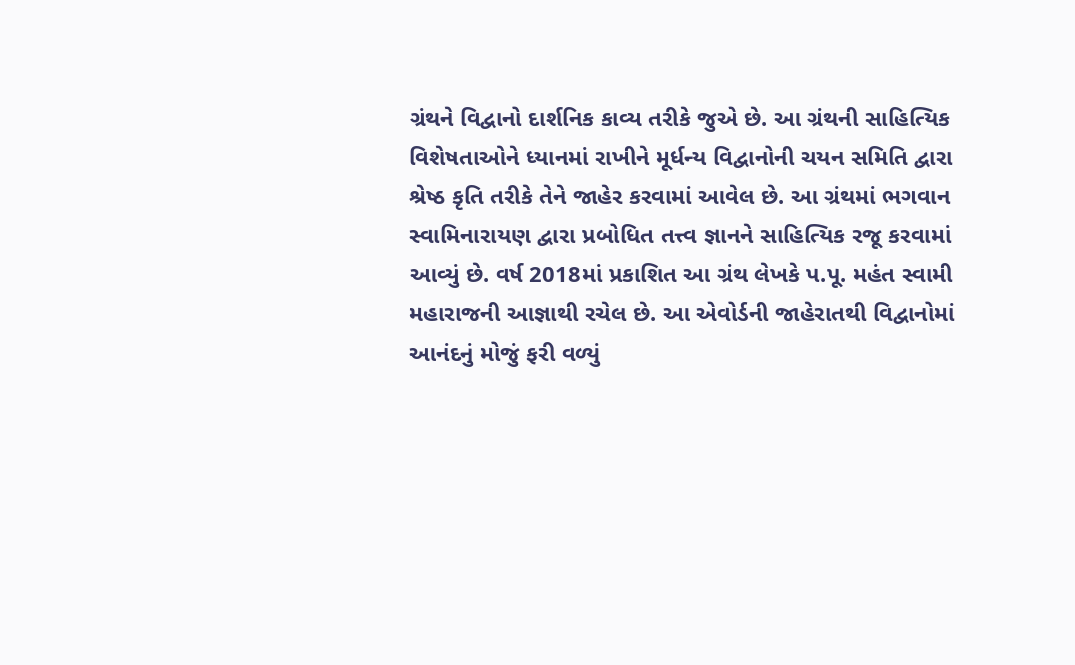ગ્રંથને વિદ્વાનો દાર્શનિક કાવ્ય તરીકે જુએ છે. આ ગ્રંથની સાહિત્યિક વિશેષતાઓને ધ્યાનમાં રાખીને મૂર્ધન્ય વિદ્વાનોની ચયન સમિતિ દ્વારા શ્રેષ્ઠ કૃતિ તરીકે તેને જાહેર કરવામાં આવેલ છે. આ ગ્રંથમાં ભગવાન સ્વામિનારાયણ દ્વારા પ્રબોધિત તત્ત્વ જ્ઞાનને સાહિત્યિક રજૂ કરવામાં આવ્યું છે. વર્ષ 2018માં પ્રકાશિત આ ગ્રંથ લેખકે પ.પૂ. મહંત સ્વામી મહારાજની આજ્ઞાથી રચેલ છે. આ એવોર્ડની જાહેરાતથી વિદ્વાનોમાં આનંદનું મોજું ફરી વળ્યું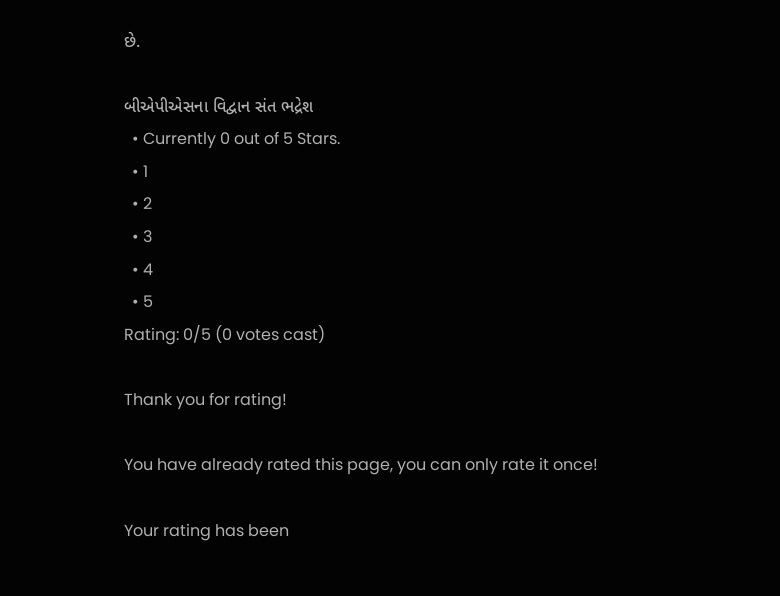છે.

બીએપીએસના વિદ્વાન સંત ભદ્રેશ
  • Currently 0 out of 5 Stars.
  • 1
  • 2
  • 3
  • 4
  • 5
Rating: 0/5 (0 votes cast)

Thank you for rating!

You have already rated this page, you can only rate it once!

Your rating has been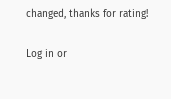changed, thanks for rating!

Log in or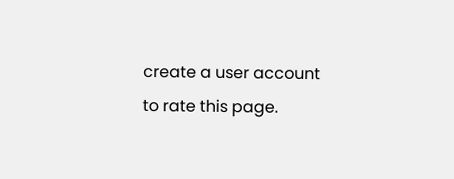create a user account to rate this page.